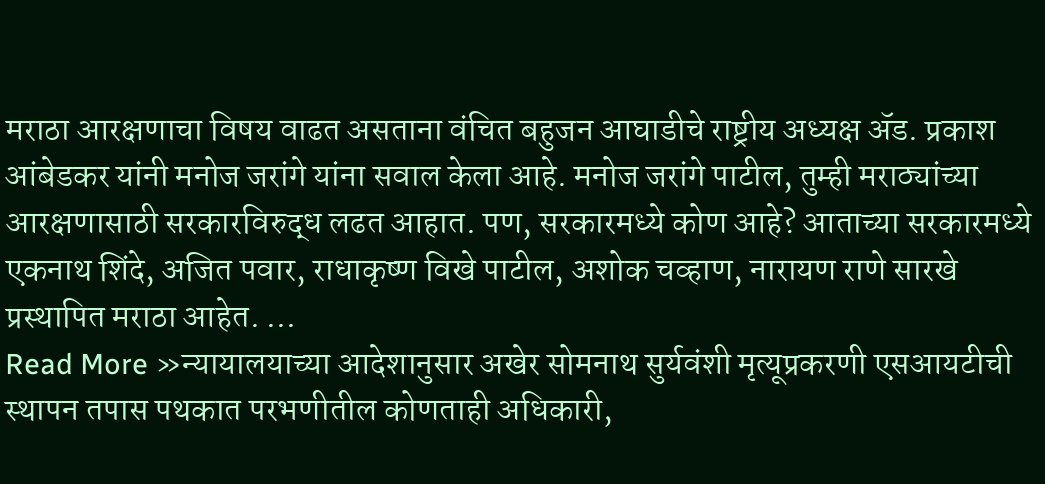मराठा आरक्षणाचा विषय वाढत असताना वंचित बहुजन आघाडीचे राष्ट्रीय अध्यक्ष ॲड. प्रकाश आंबेडकर यांनी मनोज जरांगे यांना सवाल केला आहे. मनोज जरांगे पाटील, तुम्ही मराठ्यांच्या आरक्षणासाठी सरकारविरुद्ध लढत आहात. पण, सरकारमध्ये कोण आहे? आताच्या सरकारमध्ये एकनाथ शिंदे, अजित पवार, राधाकृष्ण विखे पाटील, अशोक चव्हाण, नारायण राणे सारखे प्रस्थापित मराठा आहेत. …
Read More »न्यायालयाच्या आदेशानुसार अखेर सोमनाथ सुर्यवंशी मृत्यूप्रकरणी एसआयटीची स्थापन तपास पथकात परभणीतील कोणताही अधिकारी,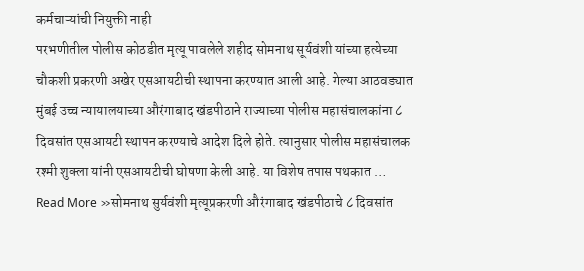कर्मचाऱ्यांची नियुक्ती नाही
परभणीतील पोलीस कोठडीत मृत्यू पावलेले शहीद सोमनाथ सूर्यवंशी यांच्या हत्येच्या चौकशी प्रकरणी अखेर एसआयटीची स्थापना करण्यात आली आहे. गेल्या आठवड्यात मुंबई उच्च न्यायालयाच्या औरंगाबाद खंडपीठाने राज्याच्या पोलीस महासंचालकांना ८ दिवसांत एसआयटी स्थापन करण्याचे आदेश दिले होते. त्यानुसार पोलीस महासंचालक रश्मी शुक्ला यांनी एसआयटीची घोषणा केली आहे. या विशेष तपास पथकात …
Read More »सोमनाथ सुर्यवंशी मृत्यूप्रकरणी औरंगाबाद खंडपीठाचे ८ दिवसांत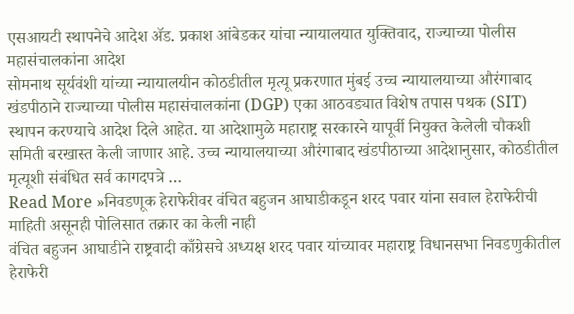एसआयटी स्थापनेचे आदेश ॲड. प्रकाश आंबेडकर यांचा न्यायालयात युक्तिवाद, राज्याच्या पोलीस महासंचालकांना आदेश
सोमनाथ सूर्यवंशी यांच्या न्यायालयीन कोठडीतील मृत्यू प्रकरणात मुंबई उच्च न्यायालयाच्या औरंगाबाद खंडपीठाने राज्याच्या पोलीस महासंचालकांना (DGP) एका आठवड्यात विशेष तपास पथक (SIT) स्थापन करण्याचे आदेश दिले आहेत. या आदेशामुळे महाराष्ट्र सरकारने यापूर्वी नियुक्त केलेली चौकशी समिती बरखास्त केली जाणार आहे. उच्च न्यायालयाच्या औरंगाबाद खंडपीठाच्या आदेशानुसार, कोठडीतील मृत्यूशी संबंधित सर्व कागदपत्रे …
Read More »निवडणूक हेराफेरीवर वंचित बहुजन आघाडीकडून शरद पवार यांना सवाल हेराफेरीची माहिती असूनही पोलिसात तक्रार का केली नाही
वंचित बहुजन आघाडीने राष्ट्रवादी काँग्रेसचे अध्यक्ष शरद पवार यांच्यावर महाराष्ट्र विधानसभा निवडणुकीतील हेराफेरी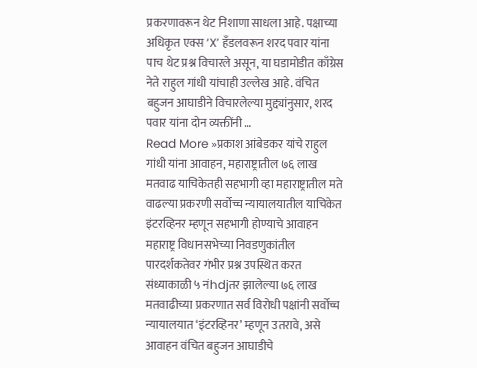प्रकरणावरून थेट निशाणा साधला आहे. पक्षाच्या अधिकृत एक्स ‘X’ हँडलवरून शरद पवार यांना पाच थेट प्रश्न विचारले असून, या घडामोडीत काँग्रेस नेते राहुल गांधी यांचाही उल्लेख आहे. वंचित बहुजन आघाडीने विचारलेल्या मुद्द्यांनुसार, शरद पवार यांना दोन व्यक्तींनी …
Read More »प्रकाश आंबेडकर यांचे राहुल गांधी यांना आवाहन, महाराष्ट्रातील ७६ लाख मतवाढ याचिकेतही सहभागी व्हा महाराष्ट्रातील मते वाढल्या प्रकरणी सर्वोच्च न्यायालयातील याचिकेत इंटरव्हिनर म्हणून सहभागी होण्याचे आवाहन
महाराष्ट्र विधानसभेच्या निवडणुकांतील पारदर्शकतेवर गंभीर प्रश्न उपस्थित करत संध्याकाळी ५ नंhdjतर झालेल्या ७६ लाख मतवाढीच्या प्रकरणात सर्व विरोधी पक्षांनी सर्वोच्च न्यायालयात ‘इंटरव्हिनर’ म्हणून उतरावे, असे आवाहन वंचित बहुजन आघाडीचे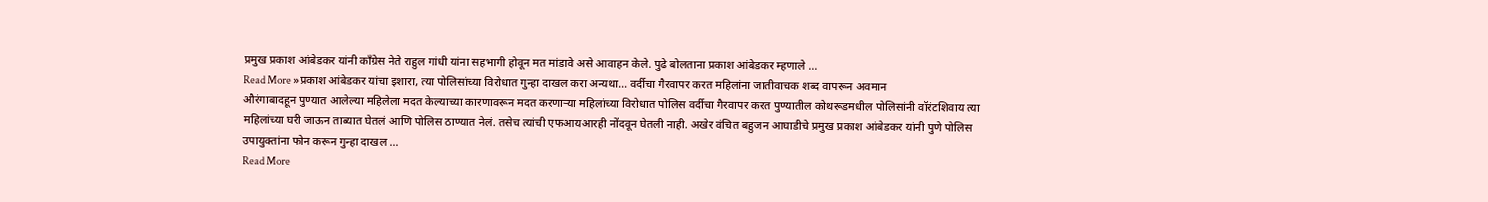प्रमुख प्रकाश आंबेडकर यांनी काँग्रेस नेते राहुल गांधी यांना सहभागी होवून मत मांडावे असे आवाहन केले. पुढे बोलताना प्रकाश आंबेडकर म्हणाले …
Read More »प्रकाश आंबेडकर यांचा इशारा, त्या पोलिसांच्या विरोधात गुन्हा दाखल करा अन्यथा… वर्दीचा गैरवापर करत महिलांना जातीवाचक शब्द वापरून अवमान
औरंगाबादहून पुण्यात आलेल्या महिलेला मदत केल्याच्या कारणावरून मदत करणाऱ्या महिलांच्या विरोधात पोलिस वर्दीचा गैरवापर करत पुण्यातील कोथरूडमधील पोलिसांनी वॉरंटशिवाय त्या महिलांच्या घरी जाऊन ताब्यात घेतलं आणि पोलिस ठाण्यात नेलं. तसेच त्यांची एफआयआरही नोंदवून घेतली नाही. अखेर वंचित बहुजन आघाडीचे प्रमुख प्रकाश आंबेडकर यांनी पुणे पोलिस उपायुक्तांना फोन करून गुन्हा दाखल …
Read More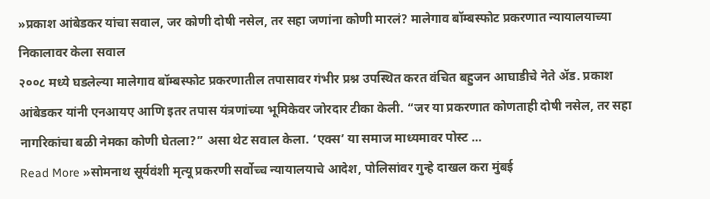»प्रकाश आंबेडकर यांचा सवाल, जर कोणी दोषी नसेल, तर सहा जणांना कोणी मारलं? मालेगाव बॉम्बस्फोट प्रकरणात न्यायालयाच्या निकालावर केला सवाल
२००८ मध्ये घडलेल्या मालेगाव बॉम्बस्फोट प्रकरणातील तपासावर गंभीर प्रश्न उपस्थित करत वंचित बहुजन आघाडीचे नेते ॲड. प्रकाश आंबेडकर यांनी एनआयए आणि इतर तपास यंत्रणांच्या भूमिकेवर जोरदार टीका केली. “जर या प्रकरणात कोणताही दोषी नसेल, तर सहा नागरिकांचा बळी नेमका कोणी घेतला?” असा थेट सवाल केला. ‘एक्स’ या समाज माध्यमावर पोस्ट …
Read More »सोमनाथ सूर्यवंशी मृत्यू प्रकरणी सर्वोच्च न्यायालयाचे आदेश, पोलिसांवर गुन्हे दाखल करा मुंबई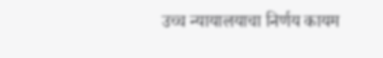उच्च न्यायालयाचा निर्णय कायम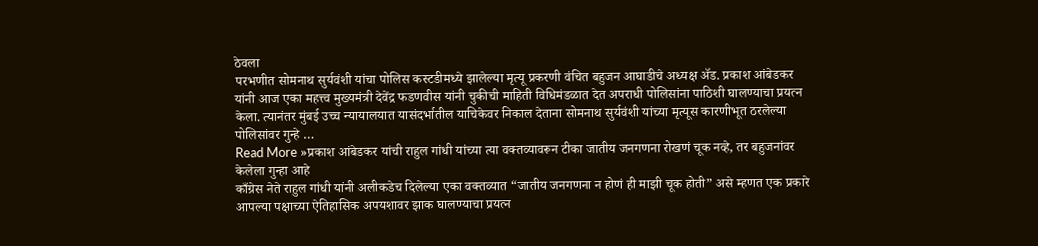ठेवला
परभणीत सोमनाथ सुर्यवंशी यांचा पोलिस कस्टडीमध्ये झालेल्या मृत्यू प्रकरणी वंचित बहुजन आघाडीचे अध्यक्ष ॲड. प्रकाश आंबेडकर यांनी आज एका महत्त्व मुख्यमंत्री देवेंद्र फडणवीस यांनी चुकीची माहिती विधिमंडळात देत अपराधी पोलिसांना पाठिशी घालण्याचा प्रयत्न केला. त्यानंतर मुंबई उच्च न्यायालयात यासंदर्भातील याचिकेवर निकाल देताना सोमनाथ सुर्यवंशी यांच्या मृत्यूस कारणीभूत ठरलेल्या पोलिसांवर गुन्हे …
Read More »प्रकाश आंबेडकर यांची राहुल गांधी यांच्या त्या वक्तव्यावरून टीका जातीय जनगणना रोखणं चूक नव्हे, तर बहुजनांवर केलेला गुन्हा आहे
काँग्रेस नेते राहुल गांधी यांनी अलीकडेच दिलेल्या एका वक्तव्यात “जातीय जनगणना न होणं ही माझी चूक होती” असे म्हणत एक प्रकारे आपल्या पक्षाच्या ऐतिहासिक अपयशावर झाक घालण्याचा प्रयत्न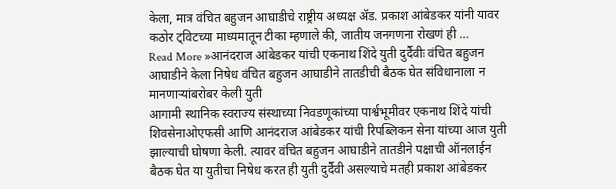केला, मात्र वंचित बहुजन आघाडीचे राष्ट्रीय अध्यक्ष ॲड. प्रकाश आंबेडकर यांनी यावर कठोर ट्विटच्या माध्यमातून टीका म्हणाले की, जातीय जनगणना रोखणं ही …
Read More »आनंदराज आंबेडकर यांची एकनाथ शिंदे युती दुर्दैवीः वंचित बहुजन आघाडीने केला निषेध वंचित बहुजन आघाडीने तातडीची बैठक घेत संविधानाला न मानणाऱ्यांबरोबर केली युती
आगामी स्थानिक स्वराज्य संस्थाच्या निवडणूकांच्या पार्श्वभूमीवर एकनाथ शिंदे यांची शिवसेनाओएफसी आणि आनंदराज आंबेडकर यांची रिपब्लिकन सेना यांच्या आज युती झाल्याची घोषणा केली. त्यावर वंचित बहुजन आघाडीने तातडीने पक्षाची ऑनलाईन बैठक घेत या युतीचा निषेध करत ही युती दुर्दैवी असल्याचे मतही प्रकाश आंबेडकर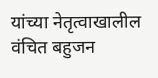यांच्या नेतृत्वाखालील वंचित बहुजन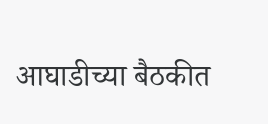आघाडीच्या बैठकीत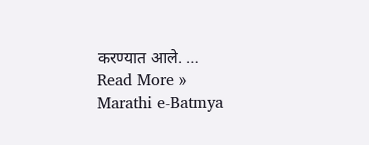करण्यात आले. …
Read More »
Marathi e-Batmya